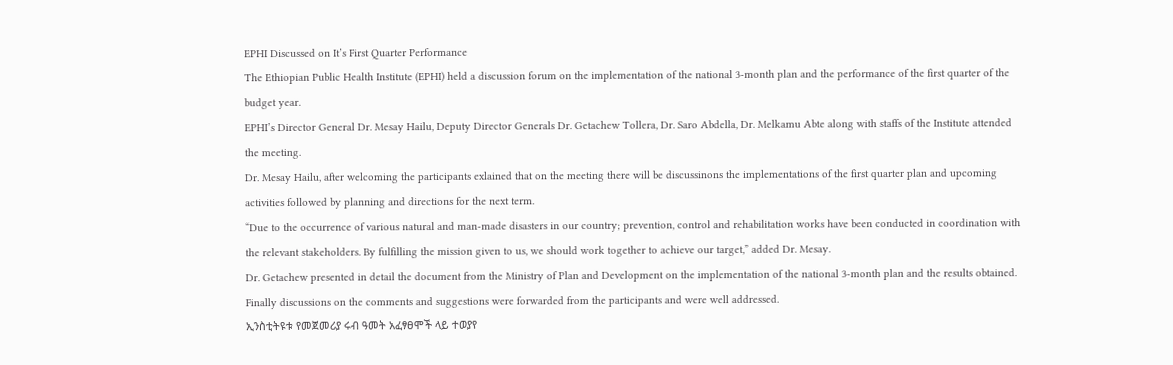EPHI Discussed on It’s First Quarter Performance
The Ethiopian Public Health Institute (EPHI) held a discussion forum on the implementation of the national 3-month plan and the performance of the first quarter of the budget year.
EPHI’s Director General Dr. Mesay Hailu, Deputy Director Generals Dr. Getachew Tollera, Dr. Saro Abdella, Dr. Melkamu Abte along with staffs of the Institute attended the meeting.
Dr. Mesay Hailu, after welcoming the participants exlained that on the meeting there will be discussinons the implementations of the first quarter plan and upcoming activities followed by planning and directions for the next term.
“Due to the occurrence of various natural and man-made disasters in our country; prevention, control and rehabilitation works have been conducted in coordination with the relevant stakeholders. By fulfilling the mission given to us, we should work together to achieve our target,” added Dr. Mesay.
Dr. Getachew presented in detail the document from the Ministry of Plan and Development on the implementation of the national 3-month plan and the results obtained.
Finally discussions on the comments and suggestions were forwarded from the participants and were well addressed.
ኢንስቲትዩቱ የመጀመሪያ ሩብ ዓመት አፈፃፀሞች ላይ ተወያየ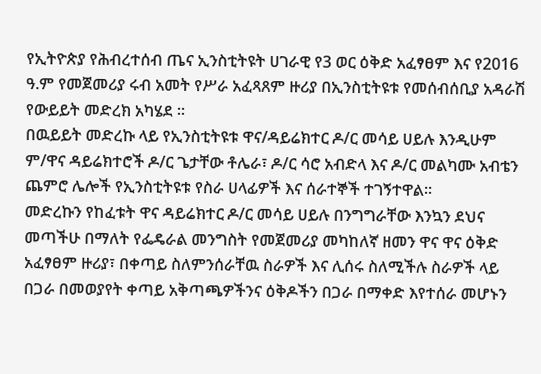የኢትዮጵያ የሕብረተሰብ ጤና ኢንስቲትዩት ሀገራዊ የ3 ወር ዕቅድ አፈፃፀም እና የ2016 ዓ.ም የመጀመሪያ ሩብ አመት የሥራ አፈጻጸም ዙሪያ በኢንስቲትዩቱ የመሰብሰቢያ አዳራሽ የውይይት መድረክ አካሄደ ።
በዉይይት መድረኩ ላይ የኢንስቲትዩቱ ዋና/ዳይሬክተር ዶ/ር መሳይ ሀይሉ እንዲሁም ም/ዋና ዳይሬክተሮች ዶ/ር ጌታቸው ቶሌራ፣ ዶ/ር ሳሮ አብድላ እና ዶ/ር መልካሙ አብቴን ጨምሮ ሌሎች የኢንስቲትዩቱ የስራ ሀላፊዎች እና ሰራተኞች ተገኝተዋል።
መድረኩን የከፈቱት ዋና ዳይሬክተር ዶ/ር መሳይ ሀይሉ በንግግራቸው እንኳን ደህና መጣችሁ በማለት የፌዴራል መንግስት የመጀመሪያ መካከለኛ ዘመን ዋና ዋና ዕቅድ አፈፃፀም ዙሪያ፣ በቀጣይ ስለምንሰራቸዉ ስራዎች እና ሊሰሩ ስለሚችሉ ስራዎች ላይ በጋራ በመወያየት ቀጣይ አቅጣጫዎችንና ዕቅዶችን በጋራ በማቀድ እየተሰራ መሆኑን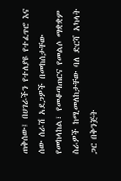ጠቅሰው፤ በሀገራችን የተለያዩ የተፈጥሮ እና ሰው ሰራሽ አደጋዎች በመከሰታቸው የመከላከል፣ የመቆጣጠርና የመልሶ ማቋቋም ስራዎች ከሚመለከታቸው ባለ ድርሻ አካላት ጋር በቅንጅት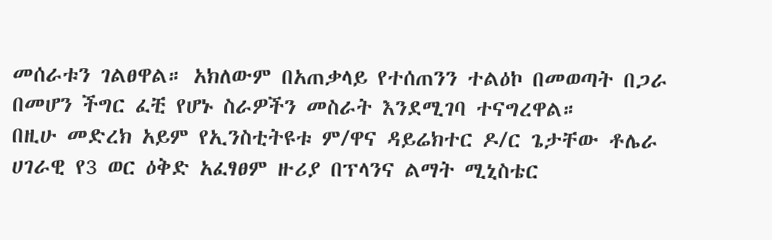መሰራቱን ገልፀዋል። አክለውም በአጠቃላይ የተሰጠንን ተልዕኮ በመወጣት በጋራ በመሆን ችግር ፈቺ የሆኑ ስራዎችን መስራት እንደሚገባ ተናግረዋል።
በዚሁ መድረክ አይም የኢንስቲትዩቱ ም/ዋና ዳይሬክተር ዶ/ር ጌታቸው ቶሌራ ሀገራዊ የ3 ወር ዕቅድ አፈፃፀም ዙሪያ በፕላንና ልማት ሚኒስቴር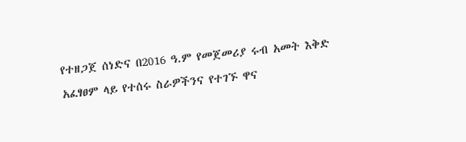የተዘጋጀ ሰነድና በ2016 ዓ.ም የመጀመሪያ ሩብ አመት እቅድ አፈፃፀም ላይ የተሰሩ ስራዎችንና የተገኙ ዋና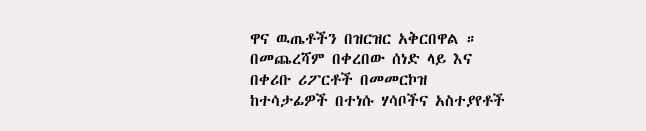ዋና ዉጤቶችን በዝርዝር አቅርበዋል ።
በመጨረሻም በቀረበው ሰነድ ላይ እና በቀሪቡ ሪፖርቶች በመመርኮዝ ከተሳታፊዎች በተነሱ ሃሳቦችና አስተያየቶች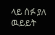ላይ ሰፉ ያለ ዉይይት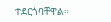ተደርጎባቸዋል።